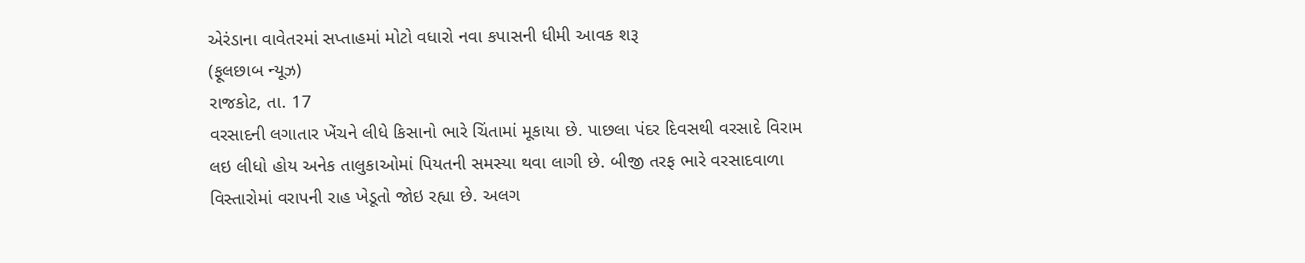એરંડાના વાવેતરમાં સપ્તાહમાં મોટો વધારો નવા કપાસની ધીમી આવક શરૂ
(ફૂલછાબ ન્યૂઝ)
રાજકોટ, તા. 17
વરસાદની લગાતાર ખેંચને લીધે કિસાનો ભારે ચિંતામાં મૂકાયા છે. પાછલા પંદર દિવસથી વરસાદે વિરામ લઇ લીધો હોય અનેક તાલુકાઓમાં પિયતની સમસ્યા થવા લાગી છે. બીજી તરફ ભારે વરસાદવાળા વિસ્તારોમાં વરાપની રાહ ખેડૂતો જોઇ રહ્યા છે. અલગ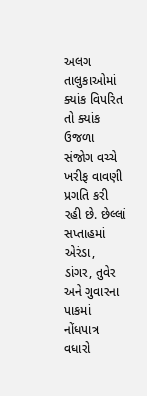અલગ તાલુકાઓમાં ક્યાંક વિપરિત તો ક્યાંક ઉજળા સંજોગ વચ્ચે ખરીફ વાવણી પ્રગતિ કરી રહી છે. છેલ્લાં સપ્તાહમાં એરંડા, ડાંગર, તુવેર અને ગુવારના પાકમાં નોંધપાત્ર વધારો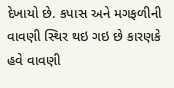દેખાયો છે. કપાસ અને મગફળીની વાવણી સ્થિર થઇ ગઇ છે કારણકે હવે વાવણી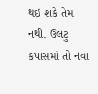થઇ શકે તેમ નથી. ઉલટુ કપાસમાં તો નવા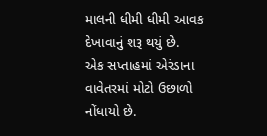માલની ધીમી ધીમી આવક દેખાવાનું શરૂ થયું છે.
એક સપ્તાહમાં એરંડાના વાવેતરમાં મોટો ઉછાળો નોંધાયો છે.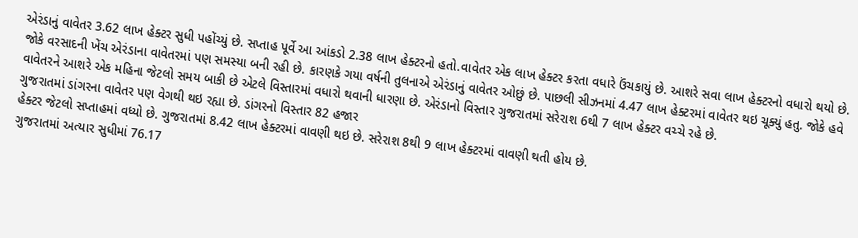એરંડાનું વાવેતર 3.62 લાખ હેક્ટર સુધી પહોંચ્યું છે. સપ્તાહ પૂર્વે આ આંકડો 2.38 લાખ હેક્ટરનો હતો.વાવેતર એક લાખ હેક્ટર કરતા વધારે ઉંચકાયું છે. આશરે સવા લાખ હેક્ટરનો વધારો થયો છે.
જોકે વરસાદની ખેંચ એરંડાના વાવેતરમાં પણ સમસ્યા બની રહી છે. કારણકે ગયા વર્ષની તુલનાએ એરંડાનું વાવેતર ઓછું છે. પાછલી સીઝનમાં 4.47 લાખ હેક્ટરમાં વાવેતર થઇ ચૂક્યું હતુ. જોકે હવે વાવેતરને આશરે એક મહિના જેટલો સમય બાકી છે એટલે વિસ્તારમાં વધારો થવાની ધારણા છે. એરંડાનો વિસ્તાર ગુજરાતમાં સરેરાશ 6થી 7 લાખ હેક્ટર વચ્ચે રહે છે.
ગુજરાતમાં ડાંગરના વાવેતર પણ વેગથી થઇ રહ્યા છે. ડાંગરનો વિસ્તાર 82 હજાર
હેક્ટર જેટલો સપ્તાહમાં વધ્યો છે. ગુજરાતમાં 8.42 લાખ હેક્ટરમાં વાવણી થઇ છે. સરેરાશ 8થી 9 લાખ હેક્ટરમાં વાવણી થતી હોય છે.
ગુજરાતમાં અત્યાર સુધીમાં 76.17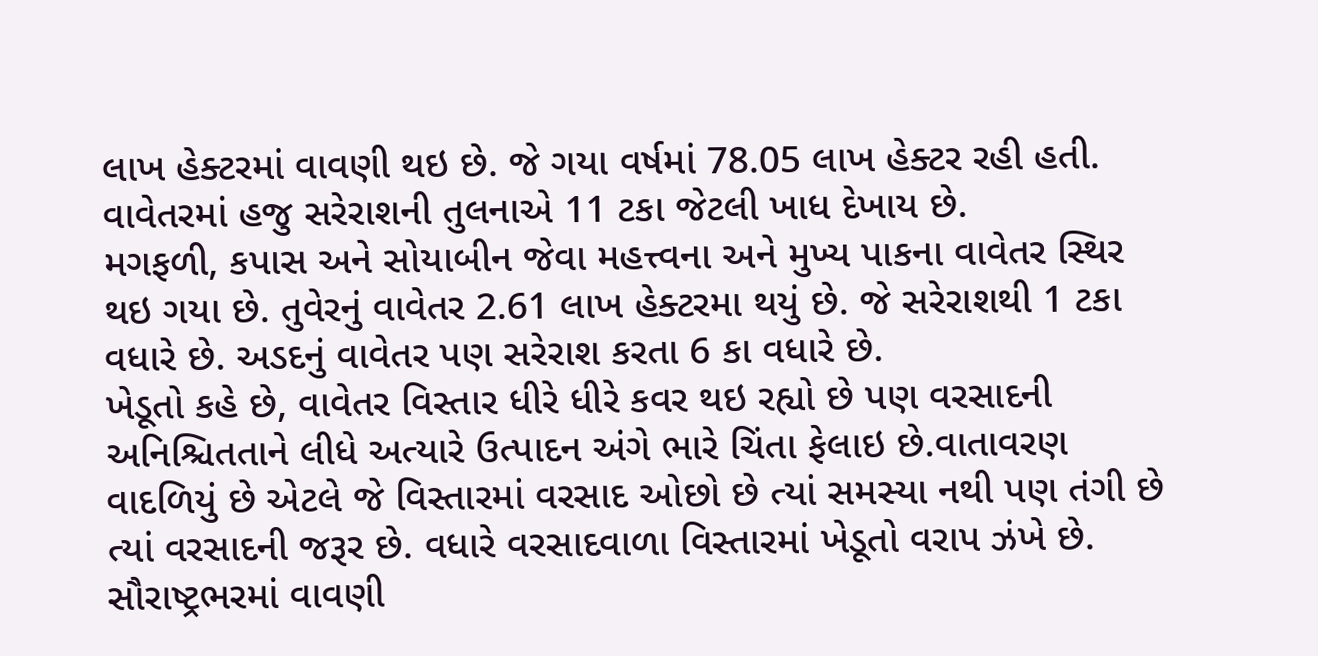લાખ હેક્ટરમાં વાવણી થઇ છે. જે ગયા વર્ષમાં 78.05 લાખ હેક્ટર રહી હતી. વાવેતરમાં હજુ સરેરાશની તુલનાએ 11 ટકા જેટલી ખાધ દેખાય છે.
મગફળી, કપાસ અને સોયાબીન જેવા મહત્ત્વના અને મુખ્ય પાકના વાવેતર સ્થિર થઇ ગયા છે. તુવેરનું વાવેતર 2.61 લાખ હેક્ટરમા થયું છે. જે સરેરાશથી 1 ટકા વધારે છે. અડદનું વાવેતર પણ સરેરાશ કરતા 6 કા વધારે છે.
ખેડૂતો કહે છે, વાવેતર વિસ્તાર ધીરે ધીરે કવર થઇ રહ્યો છે પણ વરસાદની અનિશ્ચિતતાને લીધે અત્યારે ઉત્પાદન અંગે ભારે ચિંતા ફેલાઇ છે.વાતાવરણ વાદળિયું છે એટલે જે વિસ્તારમાં વરસાદ ઓછો છે ત્યાં સમસ્યા નથી પણ તંગી છે ત્યાં વરસાદની જરૂર છે. વધારે વરસાદવાળા વિસ્તારમાં ખેડૂતો વરાપ ઝંખે છે. સૌરાષ્ટ્રભરમાં વાવણી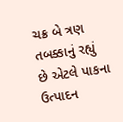ચક્ર બે ત્રણ તબક્કાનું રહ્યું છે એટલે પાકના ઉત્પાદન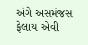અંગે અસમંજસ ફેલાય એવી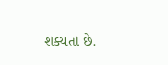શક્યતા છે.